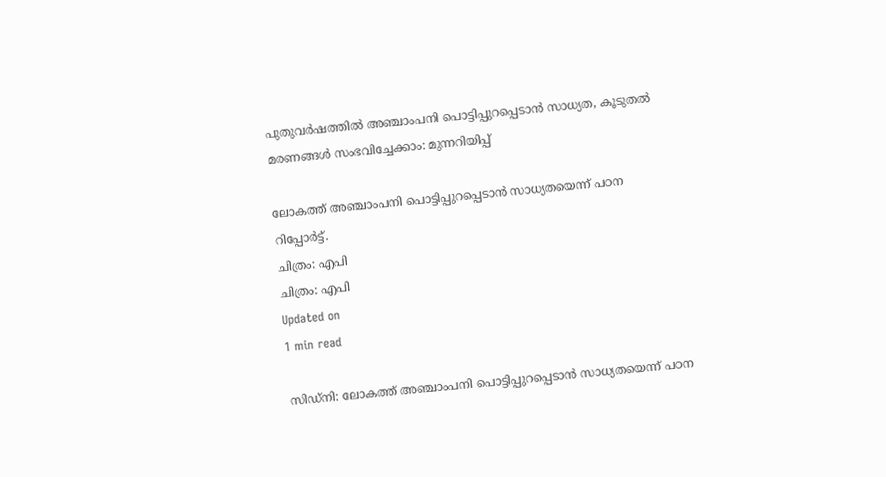പുതുവര്‍ഷത്തില്‍ അഞ്ചാംപനി പൊട്ടിപ്പുറപ്പെടാന്‍ സാധ്യത, കൂടുതല്‍ മരണങ്ങള്‍ സംഭവിച്ചേക്കാം: മുന്നറിയിപ്പ്

ലോകത്ത് അഞ്ചാംപനി പൊട്ടിപ്പുറപ്പെടാന്‍ സാധ്യതയെന്ന് പഠന റിപ്പോര്‍ട്ട്.
ചിത്രം: എപി
ചിത്രം: എപി
Updated on
1 min read

സിഡ്‌നി: ലോകത്ത് അഞ്ചാംപനി പൊട്ടിപ്പുറപ്പെടാന്‍ സാധ്യതയെന്ന് പഠന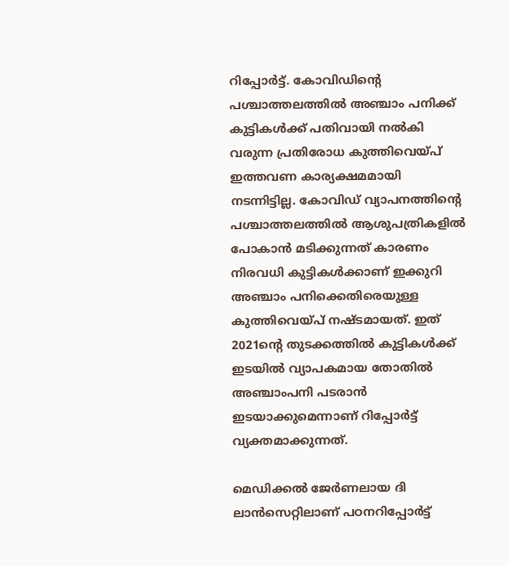റിപ്പോര്‍ട്ട്. കോവിഡിന്റെ പശ്ചാത്തലത്തില്‍ അഞ്ചാം പനിക്ക് കുട്ടികള്‍ക്ക് പതിവായി നല്‍കി വരുന്ന പ്രതിരോധ കുത്തിവെയ്പ് ഇത്തവണ കാര്യക്ഷമമായി നടന്നിട്ടില്ല. കോവിഡ് വ്യാപനത്തിന്റെ പശ്ചാത്തലത്തില്‍ ആശുപത്രികളില്‍ പോകാന്‍ മടിക്കുന്നത് കാരണം നിരവധി കുട്ടികള്‍ക്കാണ് ഇക്കുറി അഞ്ചാം പനിക്കെതിരെയുള്ള കുത്തിവെയ്പ് നഷ്ടമായത്. ഇത് 2021ന്റെ തുടക്കത്തില്‍ കുട്ടികള്‍ക്ക് ഇടയില്‍ വ്യാപകമായ തോതില്‍ അഞ്ചാംപനി പടരാന്‍ ഇടയാക്കുമെന്നാണ് റിപ്പോര്‍ട്ട് വ്യക്തമാക്കുന്നത്.

മെഡിക്കല്‍ ജേര്‍ണലായ ദി ലാന്‍സെറ്റിലാണ് പഠനറിപ്പോര്‍ട്ട്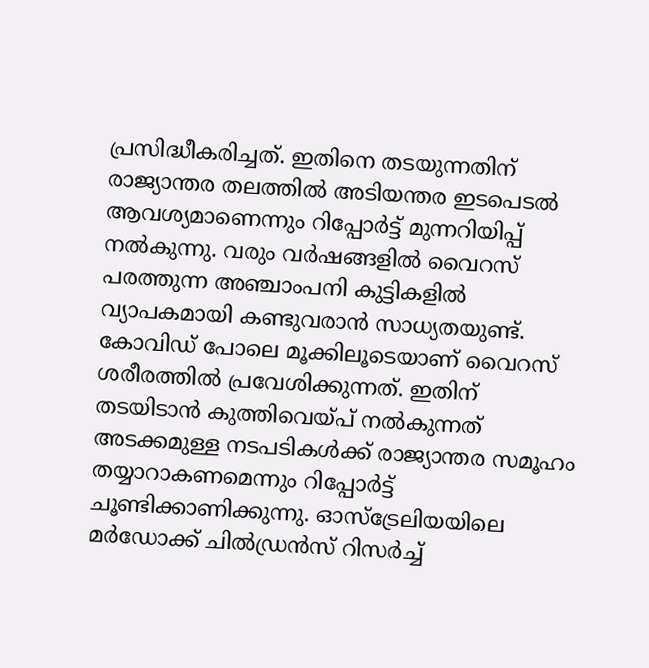പ്രസിദ്ധീകരിച്ചത്. ഇതിനെ തടയുന്നതിന് രാജ്യാന്തര തലത്തില്‍ അടിയന്തര ഇടപെടല്‍ ആവശ്യമാണെന്നും റിപ്പോര്‍ട്ട് മുന്നറിയിപ്പ് നല്‍കുന്നു. വരും വര്‍ഷങ്ങളില്‍ വൈറസ് പരത്തുന്ന അഞ്ചാംപനി കുട്ടികളില്‍ വ്യാപകമായി കണ്ടുവരാന്‍ സാധ്യതയുണ്ട്. കോവിഡ് പോലെ മൂക്കിലൂടെയാണ് വൈറസ് ശരീരത്തില്‍ പ്രവേശിക്കുന്നത്. ഇതിന് തടയിടാന്‍ കുത്തിവെയ്പ് നല്‍കുന്നത് അടക്കമുള്ള നടപടികള്‍ക്ക് രാജ്യാന്തര സമൂഹം തയ്യാറാകണമെന്നും റിപ്പോര്‍ട്ട് ചൂണ്ടിക്കാണിക്കുന്നു. ഓസ്‌ട്രേലിയയിലെ മര്‍ഡോക്ക് ചില്‍ഡ്രന്‍സ് റിസര്‍ച്ച്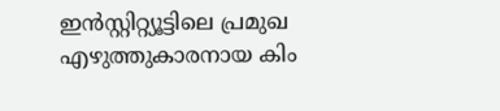ഇന്‍സ്റ്റിറ്റ്യൂട്ടിലെ പ്രമുഖ എഴുത്തുകാരനായ കിം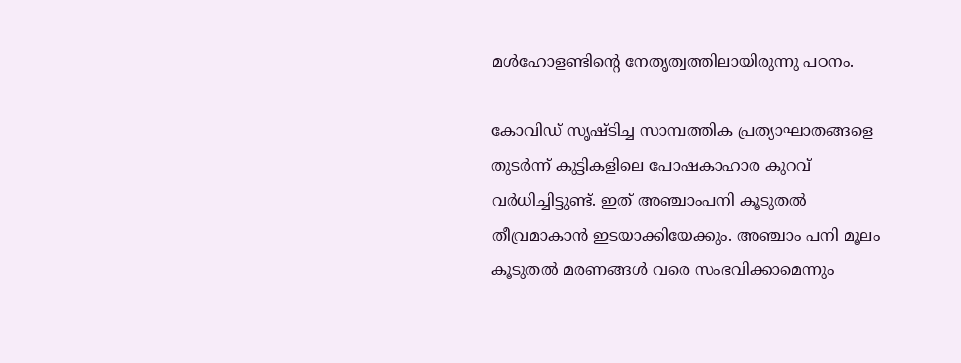മള്‍ഹോളണ്ടിന്റെ നേതൃത്വത്തിലായിരുന്നു പഠനം.

കോവിഡ് സൃഷ്ടിച്ച സാമ്പത്തിക പ്രത്യാഘാതങ്ങളെ തുടര്‍ന്ന് കുട്ടികളിലെ പോഷകാഹാര കുറവ് വര്‍ധിച്ചിട്ടുണ്ട്. ഇത് അഞ്ചാംപനി കൂടുതല്‍ തീവ്രമാകാന്‍ ഇടയാക്കിയേക്കും. അഞ്ചാം പനി മൂലം കൂടുതല്‍ മരണങ്ങള്‍ വരെ സംഭവിക്കാമെന്നും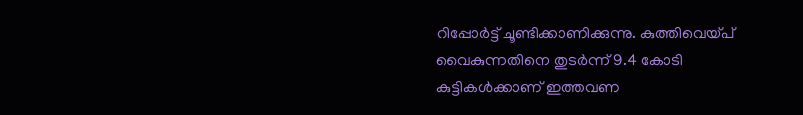റിപ്പോര്‍ട്ട് ചൂണ്ടിക്കാണിക്കുന്നു. കുത്തിവെയ്പ് വൈകുന്നതിനെ തുടര്‍ന്ന് 9.4 കോടി കുട്ടികള്‍ക്കാണ് ഇത്തവണ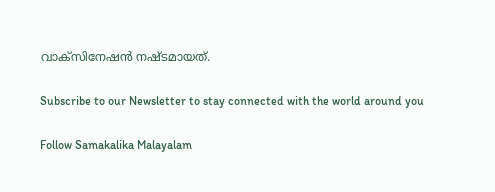വാക്‌സിനേഷന്‍ നഷ്ടമായത്.

Subscribe to our Newsletter to stay connected with the world around you

Follow Samakalika Malayalam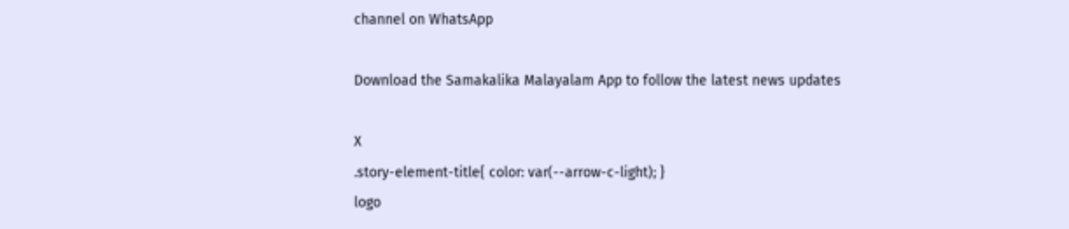channel on WhatsApp

Download the Samakalika Malayalam App to follow the latest news updates

X
.story-element-title{ color: var(--arrow-c-light); }
logo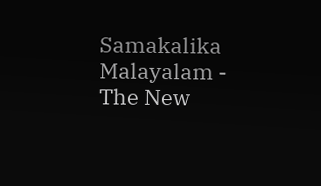Samakalika Malayalam - The New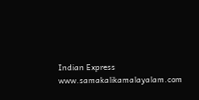Indian Express
www.samakalikamalayalam.com